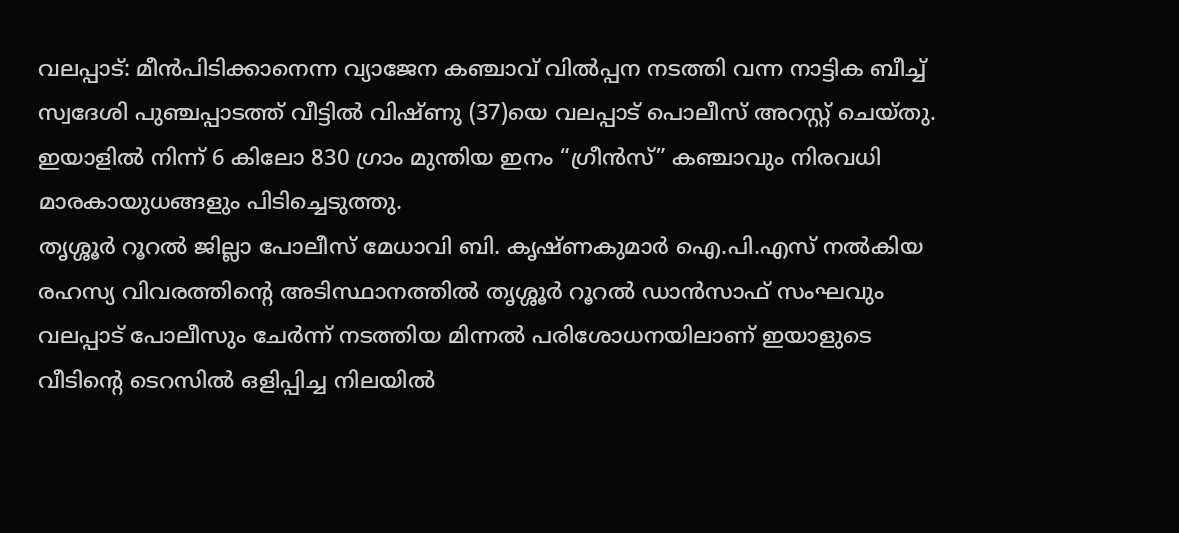വലപ്പാട്: മീൻപിടിക്കാനെന്ന വ്യാജേന കഞ്ചാവ് വിൽപ്പന നടത്തി വന്ന നാട്ടിക ബീച്ച് സ്വദേശി പുഞ്ചപ്പാടത്ത് വീട്ടിൽ വിഷ്ണു (37)യെ വലപ്പാട് പൊലീസ് അറസ്റ്റ് ചെയ്തു. ഇയാളിൽ നിന്ന് 6 കിലോ 830 ഗ്രാം മുന്തിയ ഇനം “ഗ്രീൻസ്” കഞ്ചാവും നിരവധി മാരകായുധങ്ങളും പിടിച്ചെടുത്തു.
തൃശ്ശൂർ റൂറൽ ജില്ലാ പോലീസ് മേധാവി ബി. കൃഷ്ണകുമാർ ഐ.പി.എസ് നൽകിയ രഹസ്യ വിവരത്തിന്റെ അടിസ്ഥാനത്തിൽ തൃശ്ശൂർ റൂറൽ ഡാൻസാഫ് സംഘവും വലപ്പാട് പോലീസും ചേർന്ന് നടത്തിയ മിന്നൽ പരിശോധനയിലാണ് ഇയാളുടെ വീടിന്റെ ടെറസിൽ ഒളിപ്പിച്ച നിലയിൽ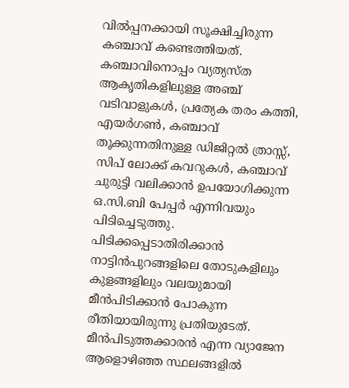വിൽപ്പനക്കായി സൂക്ഷിച്ചിരുന്ന കഞ്ചാവ് കണ്ടെത്തിയത്. കഞ്ചാവിനൊപ്പം വ്യത്യസ്ത ആകൃതികളിലുള്ള അഞ്ച് വടിവാളുകൾ, പ്രത്യേക തരം കത്തി, എയർഗൺ, കഞ്ചാവ് തൂക്കുന്നതിനുള്ള ഡിജിറ്റൽ ത്രാസ്സ്, സിപ് ലോക്ക് കവറുകൾ, കഞ്ചാവ് ചുരുട്ടി വലിക്കാൻ ഉപയോഗിക്കുന്ന ഒ.സി.ബി പേപ്പർ എന്നിവയും പിടിച്ചെടുത്തു.
പിടിക്കപ്പെടാതിരിക്കാൻ നാട്ടിൻപുറങ്ങളിലെ തോടുകളിലും കുളങ്ങളിലും വലയുമായി മീൻപിടിക്കാൻ പോകുന്ന രീതിയായിരുന്നു പ്രതിയുടേത്. മീൻപിടുത്തക്കാരൻ എന്ന വ്യാജേന ആളൊഴിഞ്ഞ സ്ഥലങ്ങളിൽ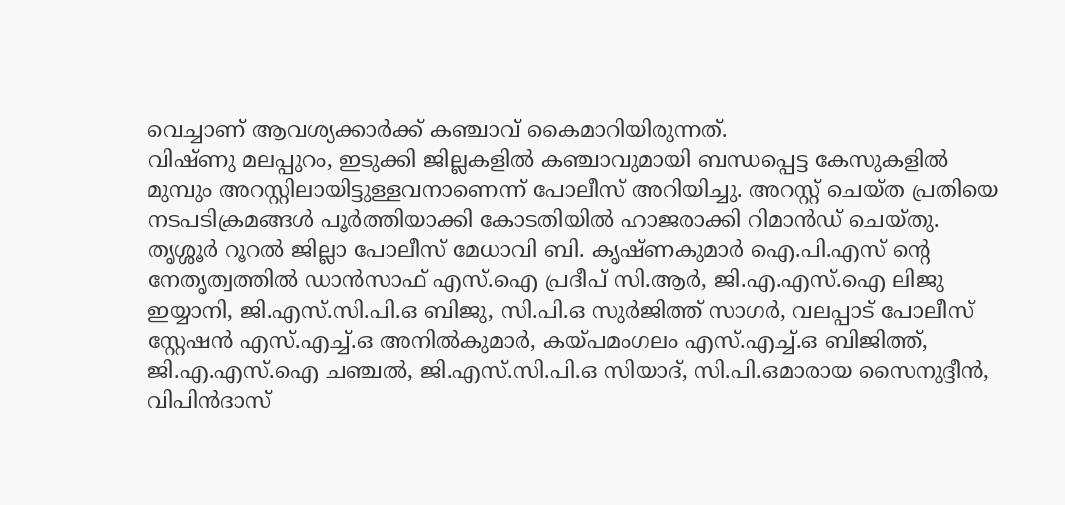വെച്ചാണ് ആവശ്യക്കാർക്ക് കഞ്ചാവ് കൈമാറിയിരുന്നത്.
വിഷ്ണു മലപ്പുറം, ഇടുക്കി ജില്ലകളിൽ കഞ്ചാവുമായി ബന്ധപ്പെട്ട കേസുകളിൽ മുമ്പും അറസ്റ്റിലായിട്ടുള്ളവനാണെന്ന് പോലീസ് അറിയിച്ചു. അറസ്റ്റ് ചെയ്ത പ്രതിയെ നടപടിക്രമങ്ങൾ പൂർത്തിയാക്കി കോടതിയിൽ ഹാജരാക്കി റിമാൻഡ് ചെയ്തു.
തൃശ്ശൂർ റൂറൽ ജില്ലാ പോലീസ് മേധാവി ബി. കൃഷ്ണകുമാർ ഐ.പി.എസ് ന്റെ നേതൃത്വത്തിൽ ഡാൻസാഫ് എസ്.ഐ പ്രദീപ് സി.ആർ, ജി.എ.എസ്.ഐ ലിജു ഇയ്യാനി, ജി.എസ്.സി.പി.ഒ ബിജു, സി.പി.ഒ സുർജിത്ത് സാഗർ, വലപ്പാട് പോലീസ് സ്റ്റേഷൻ എസ്.എച്ച്.ഒ അനിൽകുമാർ, കയ്പമംഗലം എസ്.എച്ച്.ഒ ബിജിത്ത്, ജി.എ.എസ്.ഐ ചഞ്ചൽ, ജി.എസ്.സി.പി.ഒ സിയാദ്, സി.പി.ഒമാരായ സൈനുദ്ദീൻ, വിപിൻദാസ്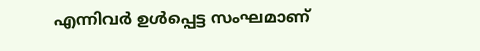എന്നിവർ ഉൾപ്പെട്ട സംഘമാണ്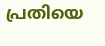പ്രതിയെ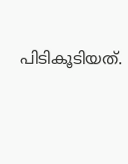പിടികൂടിയത്.